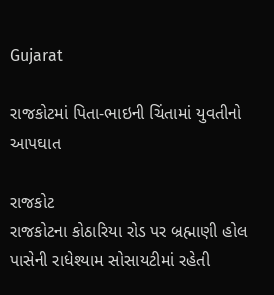Gujarat

રાજકોટમાં પિતા-ભાઇની ચિંતામાં યુવતીનો આપઘાત

રાજકોટ
રાજકોટના કોઠારિયા રોડ પર બ્રહ્માણી હોલ પાસેની રાધેશ્યામ સોસાયટીમાં રહેતી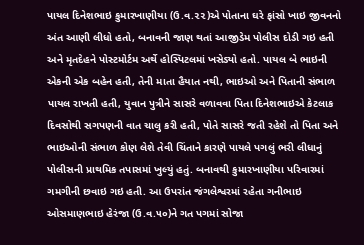પાયલ દિનેશભાઇ કુમારખાણીયા (ઉ.વ.૨૨)એ પોતાના ઘરે ફાંસો ખાઇ જીવનનો અંત આણી લીધો હતો, બનાવની જાણ થતાં આજીડેમ પોલીસ દોડી ગઇ હતી અને મૃતદેહને પોસ્ટમોર્ટમ અર્થે હોસ્પિટલમાં ખસેડ્યો હતો. પાયલ બે ભાઇની એકની એક બહેન હતી, તેની માતા હૈયાત નથી, ભાઇઓ અને પિતાની સંભાળ પાયલ રાખતી હતી, યુવાન પુત્રીને સાસરે વળાવવા પિતા દિનેશભાઇએ કેટલાક દિવસોથી સગપણની વાત ચાલુ કરી હતી, પોતે સાસરે જતી રહેશે તો પિતા અને ભાઇઓની સંભાળ કોણ લેશે તેવી ચિંતાને કારણે પાયલે પગલું ભરી લીધાનું પોલીસની પ્રાથમિક તપાસમાં ખુલ્યું હતું. બનાવથી કુમારખાણીયા પરિવારમાં ગમગીની છવાઇ ગઇ હતી. આ ઉપરાંત જંગલેશ્વરમાં રહેતા ગનીભાઇ ઓસમાણભાઇ હેરંજા (ઉ.વ.૫૦)ને ગત પગમાં સોજા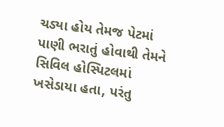ચડ્યા હોય તેમજ પેટમાં પાણી ભરાતું હોવાથી તેમને સિવિલ હોસ્પિટલમાં ખસેડાયા હતા, પરંતુ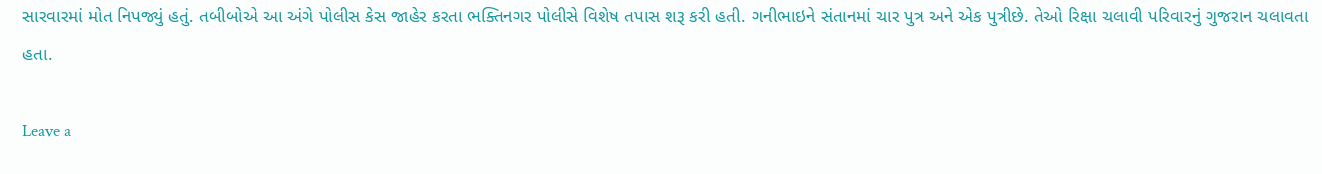સારવારમાં મોત નિપજ્યું હતું. તબીબોએ આ અંગે પોલીસ કેસ જાહેર કરતા ભક્તિનગર પોલીસે વિશેષ તપાસ શરૂ કરી હતી. ગનીભાઇને સંતાનમાં ચાર પુત્ર અને એક પુત્રીછે. તેઓ રિક્ષા ચલાવી પરિવારનું ગુજરાન ચલાવતા હતા.

Leave a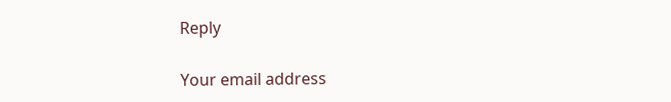Reply

Your email address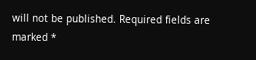will not be published. Required fields are marked *